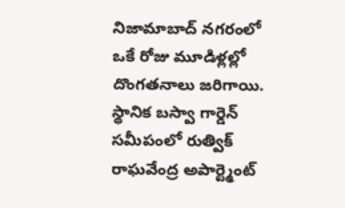నిజామాబాద్ నగరంలో ఒకే రోజు మూడిళ్లల్లో దొంగతనాలు జరిగాయి.
స్థానిక బస్వా గార్డెన్ సమీపంలో రుత్విక్ రాఘవేంద్ర అపార్ట్మెంట్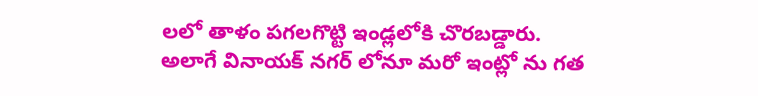లలో తాళం పగలగొట్టి ఇండ్లలోకి చొరబడ్డారు.
అలాగే వినాయక్ నగర్ లోనూ మరో ఇంట్లో ను గత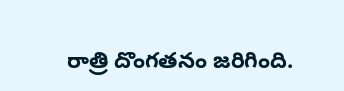రాత్రి దొంగతనం జరిగింది.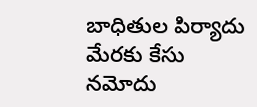బాధితుల పిర్యాదు మేరకు కేసు నమోదు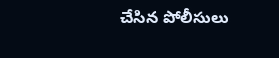చేసిన పోలీసులు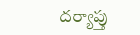దర్యాప్తు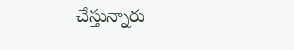చేస్తున్నారు